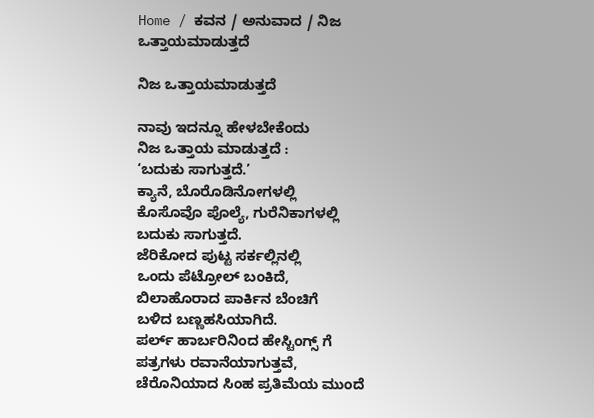Home / ಕವನ / ಅನುವಾದ / ನಿಜ ಒತ್ತಾಯಮಾಡುತ್ತದೆ

ನಿಜ ಒತ್ತಾಯಮಾಡುತ್ತದೆ

ನಾವು ಇದನ್ನೂ ಹೇಳಬೇಕೆಂದು
ನಿಜ ಒತ್ತಾಯ ಮಾಡುತ್ತದೆ :
‘ಬದುಕು ಸಾಗುತ್ತದೆ.’
ಕ್ಯಾನೆ, ಬೊರೊಡಿನೋಗಳಲ್ಲಿ
ಕೊಸೊವೊ ಪೊಲ್ಯೆ, ಗುರೆನಿಕಾಗಳಲ್ಲಿ
ಬದುಕು ಸಾಗುತ್ತದೆ.
ಜೆರಿಕೋದ ಪುಟ್ಟ ಸರ್ಕಲ್ಲಿನಲ್ಲಿ
ಒಂದು ಪೆಟ್ರೋಲ್ ಬಂಕಿದೆ,
ಬಿಲಾಹೊರಾದ ಪಾರ್ಕಿನ ಬೆಂಚಿಗೆ
ಬಳಿದ ಬಣ್ಣಹಸಿಯಾಗಿದೆ.
ಪರ್ಲ್ ಹಾರ್ಬರಿನಿಂದ ಹೇಸ್ಟಿಂಗ್ಸ್ ಗೆ
ಪತ್ರಗಳು ರವಾನೆಯಾಗುತ್ತವೆ,
ಚೆರೊನಿಯಾದ ಸಿಂಹ ಪ್ರತಿಮೆಯ ಮುಂದೆ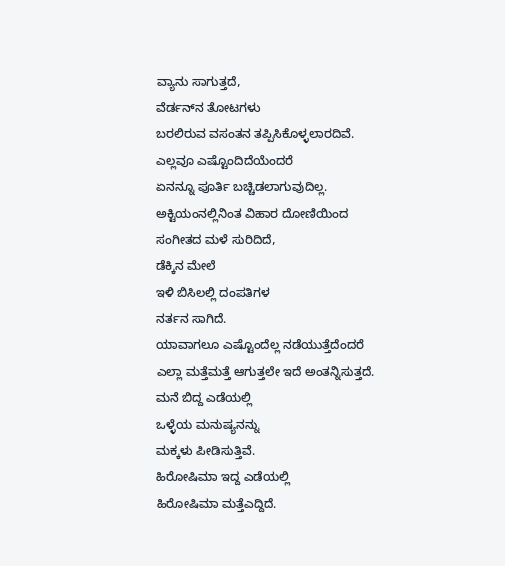ವ್ಯಾನು ಸಾಗುತ್ತದೆ,
ವೆರ್ಡನ್‍ನ ತೋಟಗಳು
ಬರಲಿರುವ ವಸಂತನ ತಪ್ಪಿಸಿಕೊಳ್ಳಲಾರದಿವೆ.
ಎಲ್ಲವೂ ಎಷ್ಟೊಂದಿದೆಯೆಂದರೆ
ಏನನ್ನೂ ಪೂರ್ತಿ ಬಚ್ಚಿಡಲಾಗುವುದಿಲ್ಲ.
ಅಕ್ಟಿಯಂನಲ್ಲಿನಿಂತ ವಿಹಾರ ದೋಣಿಯಿಂದ
ಸಂಗೀತದ ಮಳೆ ಸುರಿದಿದೆ,
ಡೆಕ್ಕಿನ ಮೇಲೆ
ಇಳಿ ಬಿಸಿಲಲ್ಲಿ ದಂಪತಿಗಳ
ನರ್ತನ ಸಾಗಿದೆ.
ಯಾವಾಗಲೂ ಎಷ್ಟೊಂದೆಲ್ಲ ನಡೆಯುತ್ತೆದೆಂದರೆ
ಎಲ್ಲಾ ಮತ್ತೆಮತ್ತೆ ಆಗುತ್ತಲೇ ಇದೆ ಅಂತನ್ನಿಸುತ್ತದೆ.
ಮನೆ ಬಿದ್ದ ಎಡೆಯಲ್ಲಿ
ಒಳ್ಳೆಯ ಮನುಷ್ಯನನ್ನು
ಮಕ್ಕಳು ಪೀಡಿಸುತ್ತಿವೆ.
ಹಿರೋಷಿಮಾ ಇದ್ದ ಎಡೆಯಲ್ಲಿ
ಹಿರೋಷಿಮಾ ಮತ್ತೆ‌ಎದ್ದಿದೆ.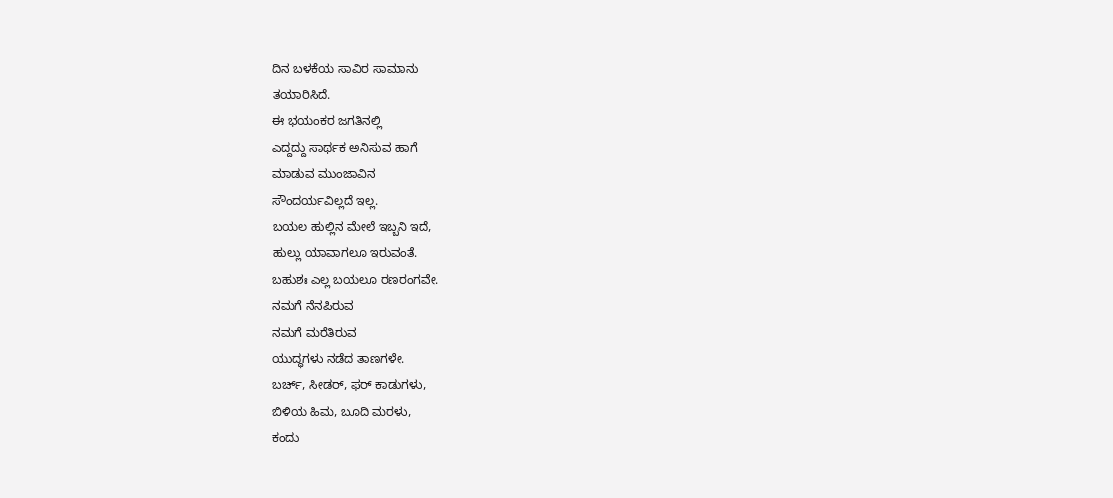ದಿನ ಬಳಕೆಯ ಸಾವಿರ ಸಾಮಾನು
ತಯಾರಿಸಿದೆ.
ಈ ಭಯಂಕರ ಜಗತಿನಲ್ಲಿ
ಎದ್ದದ್ದು ಸಾರ್ಥಕ ಅನಿಸುವ ಹಾಗೆ
ಮಾಡುವ ಮುಂಜಾವಿನ
ಸೌಂದರ್ಯವಿಲ್ಲದೆ ಇಲ್ಲ.
ಬಯಲ ಹುಲ್ಲಿನ ಮೇಲೆ ಇಬ್ಬನಿ ಇದೆ,
ಹುಲ್ಲು ಯಾವಾಗಲೂ ಇರುವಂತೆ.
ಬಹುಶಃ ಎಲ್ಲ ಬಯಲೂ ರಣರಂಗವೇ.
ನಮಗೆ ನೆನಪಿರುವ
ನಮಗೆ ಮರೆತಿರುವ
ಯುದ್ಧಗಳು ನಡೆದ ತಾಣಗಳೇ.
ಬರ್ಚ್, ಸೀಡರ್, ಫರ್ ಕಾಡುಗಳು,
ಬಿಳಿಯ ಹಿಮ, ಬೂದಿ ಮರಳು,
ಕಂದು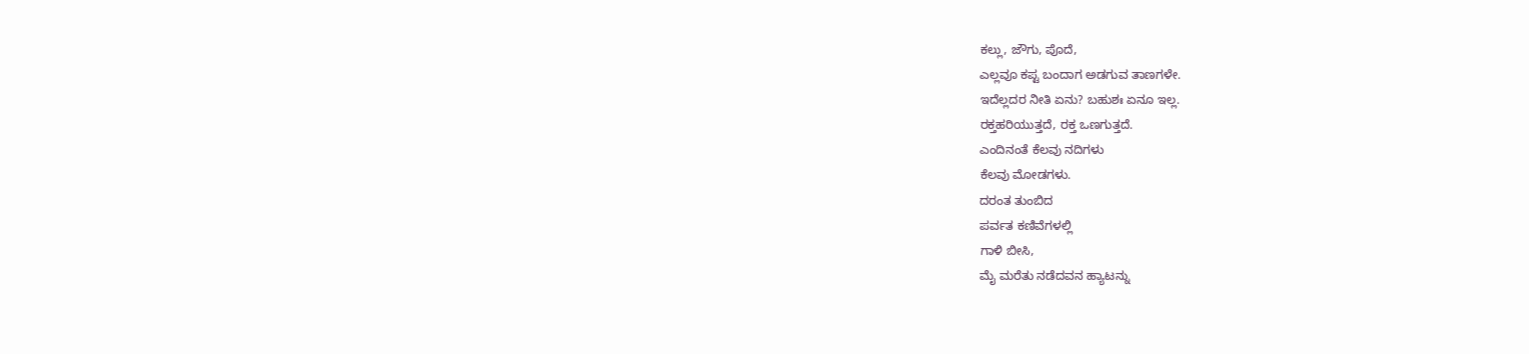ಕಲ್ಲು, ಜೌಗು, ಪೊದೆ,
ಎಲ್ಲವೂ ಕಪ್ಟ ಬಂದಾಗ ಅಡಗುವ ತಾಣಗಳೇ.
ಇದೆಲ್ಲದರ ನೀತಿ ಏನು? ಬಹುಶಃ ಏನೂ ಇಲ್ಲ.
ರಕ್ತಹರಿಯುತ್ತದೆ, ರಕ್ತ ಒಣಗುತ್ತದೆ.
ಎಂದಿನಂತೆ ಕೆಲವು ನದಿಗಳು
ಕೆಲವು ಮೋಡಗಳು.
ದರಂತ ತುಂಬಿದ
ಪರ್ವತ ಕಣಿವೆಗಳಲ್ಲಿ
ಗಾಳಿ ಬೀಸಿ,
ಮೈ ಮರೆತು ನಡೆದವನ ಹ್ಯಾಟನ್ನು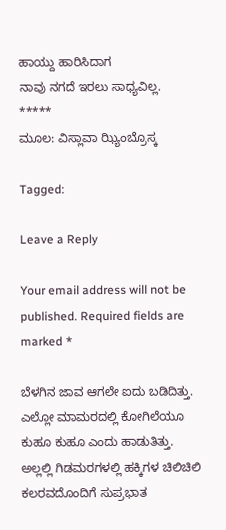ಹಾಯ್ದು ಹಾರಿಸಿದಾಗ
ನಾವು ನಗದೆ ಇರಲು ಸಾಧ್ಯವಿಲ್ಲ.
*****
ಮೂಲ: ವಿಸ್ಲಾವಾ ಝ್ಯಿಂಬ್ರೊಸ್ಕ

Tagged:

Leave a Reply

Your email address will not be published. Required fields are marked *

ಬೆಳಗಿನ ಜಾವ ಆಗಲೇ ಐದು ಬಡಿದಿತ್ತು. ಎಲ್ಲೋ ಮಾಮರದಲ್ಲಿ ಕೋಗಿಲೆಯೂ ಕುಹೂ ಕುಹೂ ಎಂದು ಹಾಡುತಿತ್ತು. ಅಲ್ಲಲ್ಲಿ ಗಿಡಮರಗಳಲ್ಲಿ ಹಕ್ಕಿಗಳ ಚಿಲಿಚಿಲಿ ಕಲರವದೊಂದಿಗೆ ಸುಪ್ರಭಾತ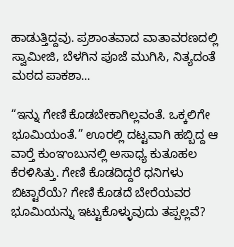ಹಾಡುತ್ತಿದ್ದವು. ಪ್ರಶಾಂತವಾದ ವಾತಾವರಣದಲ್ಲಿ ಸ್ವಾಮೀಜಿ, ಬೆಳಗಿನ ಪೂಜೆ ಮುಗಿಸಿ, ನಿತ್ಯದಂತೆ ಮಠದ ಪಾಕಶಾ...

“ಇನ್ನು ಗೇಣಿ ಕೊಡಬೇಕಾಗಿಲ್ಲವಂತೆ. ಒಕ್ಕಲಿಗೇ ಭೂಮಿಯಂತೆ.” ಊರಲ್ಲಿ ದಟ್ಟವಾಗಿ ಹಬ್ಬಿದ್ದ ಆ ವಾರ್‍ತೆ ಕುಂಞಂಬುನಲ್ಲಿ ಅಸಾಧ್ಯ ಕುತೂಹಲ ಕೆರಳಿಸಿತ್ತು. ಗೇಣಿ ಕೊಡದಿದ್ದರೆ ಧನಿಗಳು ಬಿಟ್ಟಾರೆಯೆ? ಗೇಣಿ ಕೊಡದೆ ಬೇರೆಯವರ ಭೂಮಿಯನ್ನು ಇಟ್ಟುಕೊಳ್ಳುವುದು ತಪ್ಪಲ್ಲವೆ?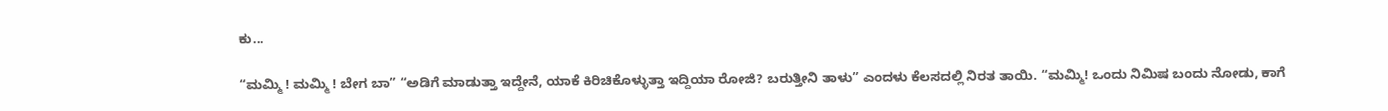ಕು...

“ಮಮ್ಮಿ ! ಮಮ್ಮಿ ! ಬೇಗ ಬಾ” “ಅಡಿಗೆ ಮಾಡುತ್ತಾ ಇದ್ದೇನೆ, ಯಾಕೆ ಕಿರಿಚಿಕೊಳ್ಳುತ್ತಾ ಇದ್ದಿಯಾ ರೋಜಿ? ಬರುತ್ತೀನಿ ತಾಳು” ಎಂದಳು ಕೆಲಸದಲ್ಲಿ ನಿರತ ತಾಯಿ. “ಮಮ್ಮಿ! ಒಂದು ನಿಮಿಷ ಬಂದು ನೋಡು, ಕಾಗೆ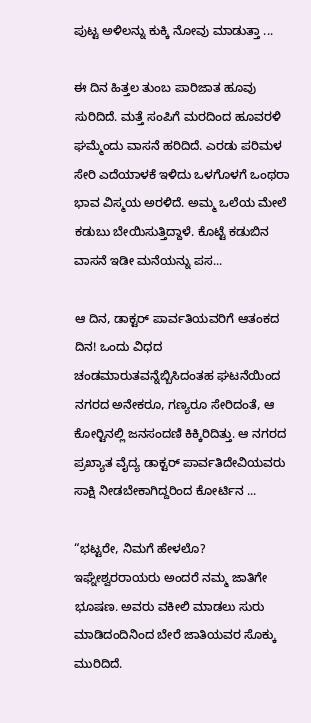ಪುಟ್ಟ ಅಳಿಲನ್ನು ಕುಕ್ಕಿ ನೋವು ಮಾಡುತ್ತಾ ...

ಈ ದಿನ ಹಿತ್ತಲ ತುಂಬ ಪಾರಿಜಾತ ಹೂವು ಸುರಿದಿದೆ. ಮತ್ತೆ ಸಂಪಿಗೆ ಮರದಿಂದ ಹೂವರಳಿ ಘಮ್ಮೆಂದು ವಾಸನೆ ಹರಿದಿದೆ. ಎರಡು ಪರಿಮಳ ಸೇರಿ ಎದೆಯಾಳಕೆ ಇಳಿದು ಒಳಗೊಳಗೆ ಒಂಥರಾ ಭಾವ ವಿಸ್ಮಯ ಅರಳಿದೆ. ಅಮ್ಮ ಒಲೆಯ ಮೇಲೆ ಕಡುಬು ಬೇಯಿಸುತ್ತಿದ್ದಾಳೆ. ಕೊಟ್ಟೆ ಕಡುಬಿನ ವಾಸನೆ ಇಡೀ ಮನೆಯನ್ನು ಪಸ...

ಆ ದಿನ, ಡಾಕ್ಟರ್ ಪಾರ್ವತಿಯವರಿಗೆ ಆತಂಕದ ದಿನ! ಒಂದು ವಿಧದ ಚಂಡಮಾರುತವನ್ನೆಬ್ಬಿಸಿದಂತಹ ಘಟನೆಯಿಂದ ನಗರದ ಅನೇಕರೂ, ಗಣ್ಯರೂ ಸೇರಿದಂತೆ, ಆ ಕೋರ್‍ಟಿನಲ್ಲಿ ಜನಸಂದಣಿ ಕಿಕ್ಕಿರಿದಿತ್ತು. ಆ ನಗರದ ಪ್ರಖ್ಯಾತ ವೈದ್ಯ ಡಾಕ್ಟರ್ ಪಾರ್ವತಿದೇವಿಯವರು ಸಾಕ್ಷಿ ನೀಡಬೇಕಾಗಿದ್ದರಿಂದ ಕೋರ್ಟಿನ ...

“ಭಟ್ಟರೇ, ನಿಮಗೆ ಹೇಳಲೊ? ಇಘ್ನೇಶ್ವರರಾಯರು ಅಂದರೆ ನಮ್ಮ ಜಾತಿಗೇ ಭೂಷಣ. ಅವರು ವಕೀಲಿ ಮಾಡಲು ಸುರು ಮಾಡಿದಂದಿನಿಂದ ಬೇರೆ ಜಾತಿಯವರ ಸೊಕ್ಕು ಮುರಿದಿದೆ.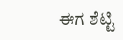ಈಗ ಶೆಟ್ಟಿ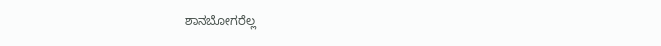ಶಾನಬೋಗರೆಲ್ಲ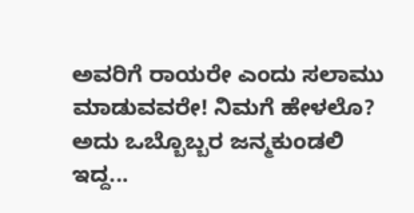ಅವರಿಗೆ ರಾಯರೇ ಎಂದು ಸಲಾಮು ಮಾಡುವವರೇ! ನಿಮಗೆ ಹೇಳಲೊ? ಅದು ಒಬ್ಬೊಬ್ಬರ ಜನ್ಮಕುಂಡಲಿ ಇದ್ದ...